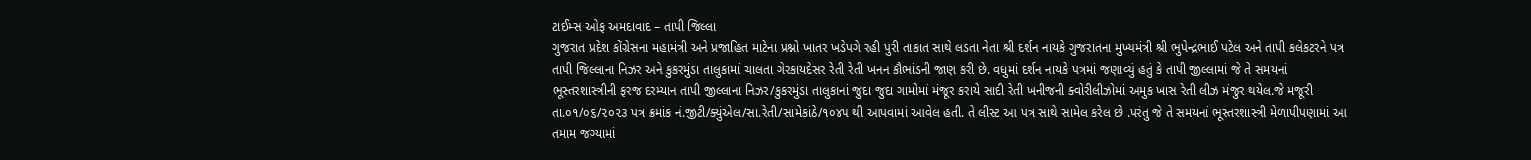ટાઈમ્સ ઓફ અમદાવાદ – તાપી જિલ્લા
ગુજરાત પ્રદેશ કોંગ્રેસના મહામંત્રી અને પ્રજાહિત માટેના પ્રશ્નો ખાતર ખડેપગે રહી પુરી તાકાત સાથે લડતા નેતા શ્રી દર્શન નાયકે ગુજરાતના મુખ્યમંત્રી શ્રી ભુપેન્દ્રભાઈ પટેલ અને તાપી કલેકટરને પત્ર તાપી જિલ્લાના નિઝર અને કુકરમુંડા તાલુકામાં ચાલતા ગેરકાયદેસર રેતી રેતી ખનન કૌભાંડની જાણ કરી છે. વધુમાં દર્શન નાયકે પત્રમાં જણાવ્યું હતું કે તાપી જીલ્લામાં જે તે સમયનાં ભૂસ્તરશાસ્ત્રીની ફરજ દરમ્યાન તાપી જીલ્લાના નિઝર/કુકરમુંડા તાલુકાનાં જુદા જુદા ગામોમાં મંજૂર કરાયે સાદી રેતી ખનીજની ક્વોરીલીઝોમાં અમુક ખાસ રેતી લીઝ મંજુર થયેલ.જે મજૂરી તા.૦૧/૦૬/૨૦૨૩ પત્ર ક્રમાંક નં.જીટી/ક્યુંએલ/સા.રેતી/સામેકાંઠે/૧૦૪૫ થી આપવામાં આવેલ હતી. તે લીસ્ટ આ પત્ર સાથે સામેલ કરેલ છે .પરંતુ જે તે સમયનાં ભૂસ્તરશાસ્ત્રી મેળાપીપણામાં આ તમામ જગ્યામાં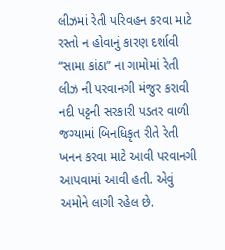લીઝમાં રેતી પરિવહન કરવા માટે રસ્તો ન હોવાનું કારણ દર્શાવી “સામા કાંઠા” ના ગામોમાં રેતી લીઝ ની પરવાનગી મંજુર કરાવી નદી પટ્ટની સરકારી પડતર વાળી જગ્યામાં બિનધિકૃત રીતે રેતી ખનન કરવા માટે આવી પરવાનગી આપવામાં આવી હતી. એવું અમોને લાગી રહેલ છે.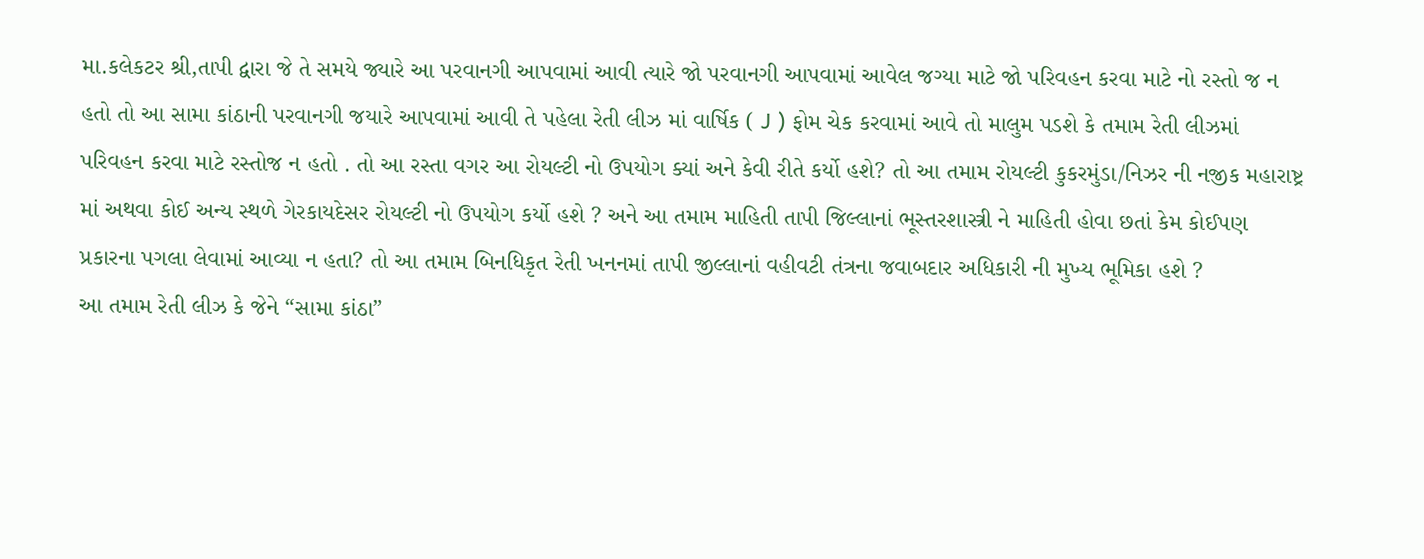મા.કલેકટર શ્રી,તાપી દ્વારા જે તે સમયે જ્યારે આ પરવાનગી આપવામાં આવી ત્યારે જો પરવાનગી આપવામાં આવેલ જગ્યા માટે જો પરિવહન કરવા માટે નો રસ્તો જ ન હતો તો આ સામા કાંઠાની પરવાનગી જયારે આપવામાં આવી તે પહેલા રેતી લીઝ માં વાર્ષિક ( J ) ફોમ ચેક કરવામાં આવે તો માલુમ પડશે કે તમામ રેતી લીઝમાં પરિવહન કરવા માટે રસ્તોજ ન હતો . તો આ રસ્તા વગર આ રોયલ્ટી નો ઉપયોગ ક્યાં અને કેવી રીતે કર્યો હશે? તો આ તમામ રોયલ્ટી કુકરમુંડા/નિઝર ની નજીક મહારાષ્ટ્ર માં અથવા કોઈ અન્ય સ્થળે ગેરકાયદેસર રોયલ્ટી નો ઉપયોગ કર્યો હશે ? અને આ તમામ માહિતી તાપી જિલ્લાનાં ભૂસ્તરશાસ્ત્રી ને માહિતી હોવા છતાં કેમ કોઈપણ પ્રકારના પગલા લેવામાં આવ્યા ન હતા? તો આ તમામ બિનધિકૃત રેતી ખનનમાં તાપી જીલ્લાનાં વહીવટી તંત્રના જવાબદાર અધિકારી ની મુખ્ય ભૂમિકા હશે ?
આ તમામ રેતી લીઝ કે જેને “સામા કાંઠા”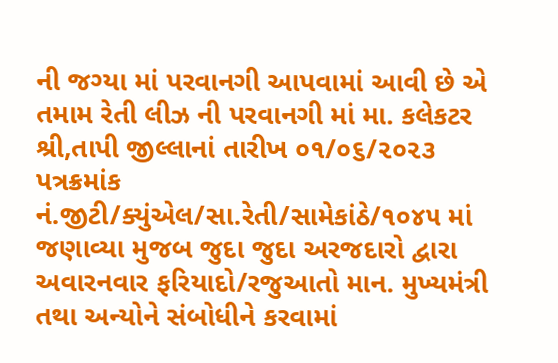ની જગ્યા માં પરવાનગી આપવામાં આવી છે એ તમામ રેતી લીઝ ની પરવાનગી માં મા. કલેકટર શ્રી,તાપી જીલ્લાનાં તારીખ ૦૧/૦૬/૨૦૨૩ પત્રક્રમાંક નં.જીટી/ક્યુંએલ/સા.રેતી/સામેકાંઠે/૧૦૪૫ માં જણાવ્યા મુજબ જુદા જુદા અરજદારો દ્વારા અવારનવાર ફરિયાદો/રજુઆતો માન. મુખ્યમંત્રી તથા અન્યોને સંબોધીને કરવામાં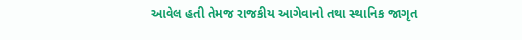આવેલ હતી તેમજ રાજકીય આગેવાનો તથા સ્થાનિક જાગૃત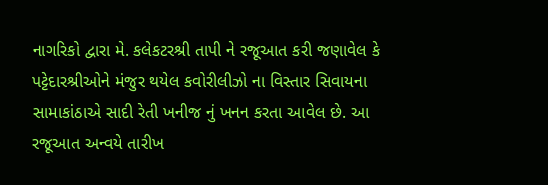નાગરિકો દ્વારા મે. કલેકટરશ્રી તાપી ને રજૂઆત કરી જણાવેલ કે પટ્ટેદારશ્રીઓને મંજુર થયેલ કવોરીલીઝો ના વિસ્તાર સિવાયના સામાકાંઠાએ સાદી રેતી ખનીજ નું ખનન કરતા આવેલ છે. આ રજૂઆત અન્વયે તારીખ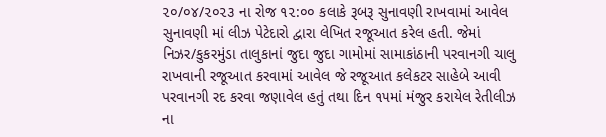૨૦/૦૪/૨૦૨૩ ના રોજ ૧૨:૦૦ કલાકે રૂબરૂ સુનાવણી રાખવામાં આવેલ સુનાવણી માં લીઝ પેટેદારો દ્વારા લેખિત રજૂઆત કરેલ હતી. જેમાં નિઝર/કુકરમુંડા તાલુકાનાં જુદા જુદા ગામોમાં સામાકાંઠાની પરવાનગી ચાલુ રાખવાની રજૂઆત કરવામાં આવેલ જે રજૂઆત કલેકટર સાહેબે આવી પરવાનગી રદ કરવા જણાવેલ હતું તથા દિન ૧૫માં મંજુર કરાયેલ રેતીલીઝ ના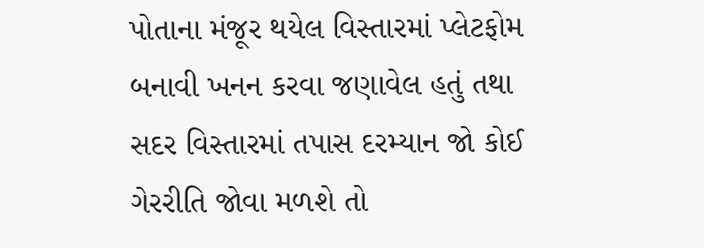પોતાના મંજૂર થયેલ વિસ્તારમાં પ્લેટફોમ બનાવી ખનન કરવા જણાવેલ હતું તથા સદર વિસ્તારમાં તપાસ દરમ્યાન જો કોઈ ગેરરીતિ જોવા મળશે તો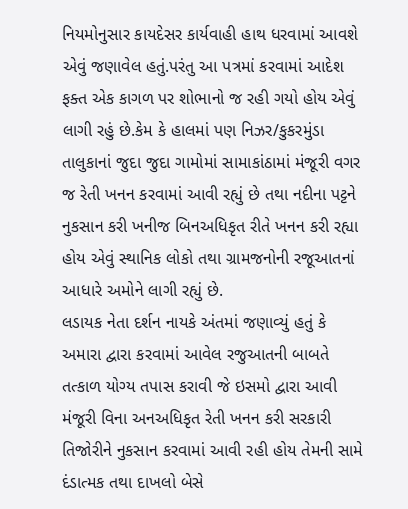નિયમોનુસાર કાયદેસર કાર્યવાહી હાથ ધરવામાં આવશે એવું જણાવેલ હતું.પરંતુ આ પત્રમાં કરવામાં આદેશ ફક્ત એક કાગળ પર શોભાનો જ રહી ગયો હોય એવું લાગી રહું છે.કેમ કે હાલમાં પણ નિઝર/કુકરમુંડા તાલુકાનાં જુદા જુદા ગામોમાં સામાકાંઠામાં મંજૂરી વગર જ રેતી ખનન કરવામાં આવી રહ્યું છે તથા નદીના પટ્ટને નુકસાન કરી ખનીજ બિનઅધિકૃત રીતે ખનન કરી રહ્યા હોય એવું સ્થાનિક લોકો તથા ગ્રામજનોની રજૂઆતનાં આધારે અમોને લાગી રહ્યું છે.
લડાયક નેતા દર્શન નાયકે અંતમાં જણાવ્યું હતું કે અમારા દ્વારા કરવામાં આવેલ રજુઆતની બાબતે તત્કાળ યોગ્ય તપાસ કરાવી જે ઇસમો દ્વારા આવી મંજૂરી વિના અનઅધિકૃત રેતી ખનન કરી સરકારી તિજોરીને નુકસાન કરવામાં આવી રહી હોય તેમની સામે દંડાત્મક તથા દાખલો બેસે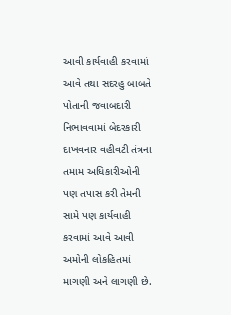આવી કાર્યવાહી કરવામાં આવે તથા સદરહુ બાબતે પોતાની જવાબદારી નિભાવવામાં બેદરકારી દાખવનાર વહીવટી તંત્રના તમામ અધિકારીઓની પણ તપાસ કરી તેમની સામે પણ કાર્યવાહી કરવામાં આવે આવી અમોની લોકહિતમાં માગણી અને લાગણી છે.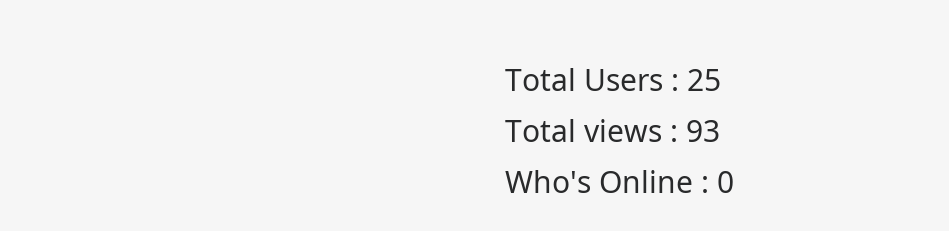Total Users : 25
Total views : 93
Who's Online : 0